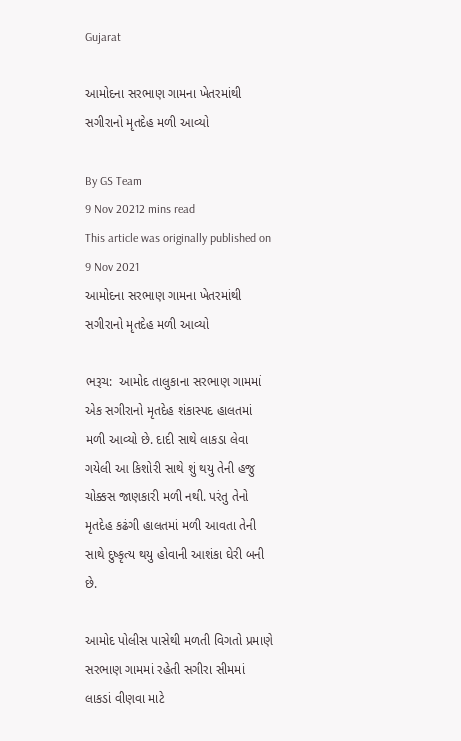Gujarat

આમોદના સરભાણ ગામના ખેતરમાંથી સગીરાનો મૃતદેહ મળી આવ્યો

By GS Team
9 Nov 20212 mins read
This article was originally published on 9 Nov 2021
આમોદના સરભાણ ગામના ખેતરમાંથી સગીરાનો મૃતદેહ મળી આવ્યો

ભરૂચ:  આમોદ તાલુકાના સરભાણ ગામમાં એક સગીરાનો મૃતદેહ શંકાસ્પદ હાલતમાં મળી આવ્યો છે. દાદી સાથે લાકડા લેવા ગયેલી આ કિશોરી સાથે શું થયુ તેની હજુ ચોક્કસ જાણકારી મળી નથી. પરંતુ તેનો મૃતદેહ કઢંગી હાલતમાં મળી આવતા તેની સાથે દુષ્કૃત્ય થયુ હોવાની આશંકા ઘેરી બની છે.

આમોદ પોલીસ પાસેથી મળતી વિગતો પ્રમાણે સરભાણ ગામમાં રહેતી સગીરા સીમમાં લાકડાં વીણવા માટે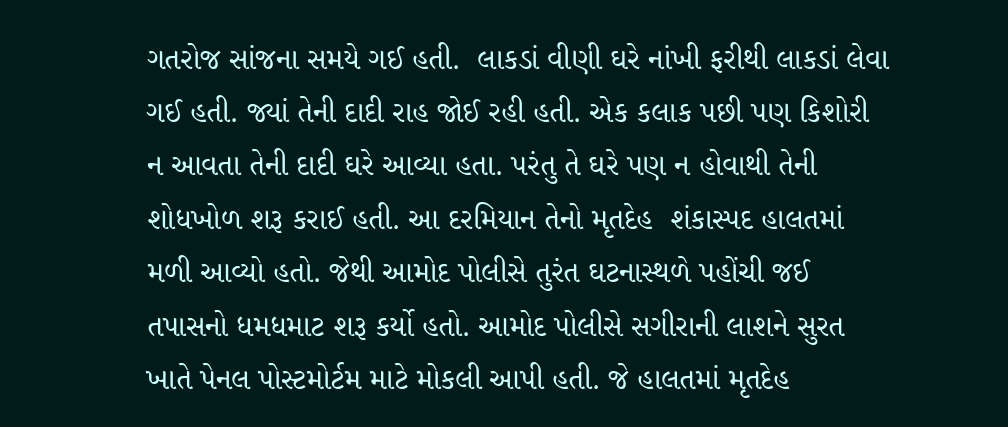ગતરોજ સાંજના સમયે ગઈ હતી.  લાકડાં વીણી ઘરે નાંખી ફરીથી લાકડાં લેવા ગઈ હતી. જ્યાં તેની દાદી રાહ જોઈ રહી હતી. એક કલાક પછી પણ કિશોરી ન આવતા તેની દાદી ઘરે આવ્યા હતા. પરંતુ તે ઘરે પણ ન હોવાથી તેની શોધખોળ શરૂ કરાઈ હતી. આ દરમિયાન તેનો મૃતદેહ  શંકાસ્પદ હાલતમાં મળી આવ્યો હતો. જેથી આમોદ પોલીસે તુરંત ઘટનાસ્થળે પહોંચી જઈ તપાસનો ધમધમાટ શરૂ કર્યો હતો. આમોદ પોલીસે સગીરાની લાશને સુરત ખાતે પેનલ પોસ્ટમોર્ટમ માટે મોકલી આપી હતી. જે હાલતમાં મૃતદેહ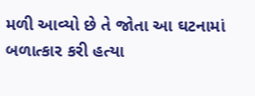મળી આવ્યો છે તે જોતા આ ઘટનામાં બળાત્કાર કરી હત્યા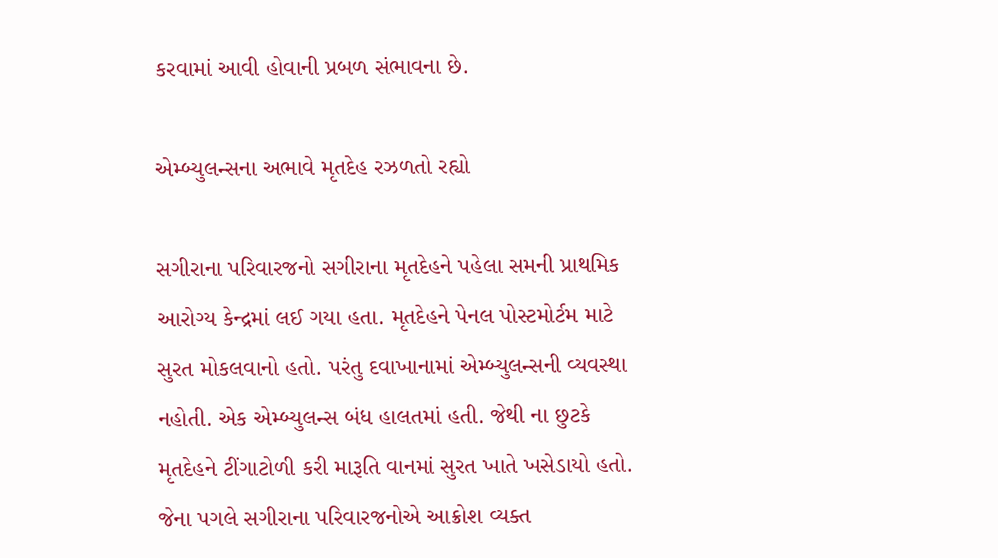કરવામાં આવી હોવાની પ્રબળ સંભાવના છે.

એમ્બ્યુલન્સના અભાવે મૃતદેહ રઝળતો રહ્યો

સગીરાના પરિવારજનો સગીરાના મૃતદેહને પહેલા સમની પ્રાથમિક આરોગ્ય કેન્દ્રમાં લઈ ગયા હતા. મૃતદેહને પેનલ પોસ્ટમોર્ટમ માટે સુરત મોકલવાનો હતો. પરંતુ દવાખાનામાં એમ્બ્યુલન્સની વ્યવસ્થા નહોતી. એક એમ્બ્યુલન્સ બંધ હાલતમાં હતી. જેથી ના છુટકે મૃતદેહને ટીંગાટોળી કરી મારૂતિ વાનમાં સુરત ખાતે ખસેડાયો હતો. જેના પગલે સગીરાના પરિવારજનોએ આક્રોશ વ્યક્ત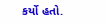કર્યો હતો.